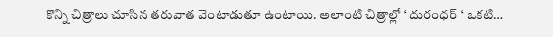కొన్ని చిత్రాలు చూసిన తరువాత వెంటాడుతూ ఉంటాయి. అలాంటి చిత్రాల్లో ‘ దురంధర్ ‘ ఒకటి…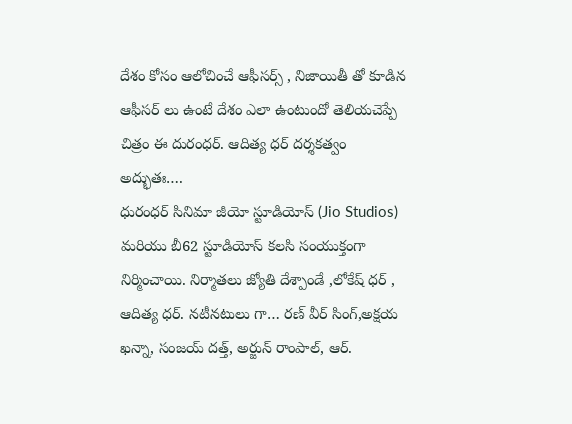దేశం కోసం ఆలోచించే ఆఫీసర్స్ , నిజాయితీ తో కూడిన ఆఫీసర్ లు ఉంటే దేశం ఎలా ఉంటుందో తెలియచెప్పే చిత్రం ఈ దురంధర్. ఆదిత్య ధర్ దర్శకత్వం అద్భుతః….
ధురంధర్ సినిమా జీయో స్టూడియోస్ (Jio Studios) మరియు బీ62 స్టూడియోస్ కలసి సంయుక్తంగా నిర్మించాయి. నిర్మాతలు జ్యోతి దేశ్పాండే ,లోకేష్ ధర్ , ఆదిత్య ధర్. నటీనటులు గా… రణ్ వీర్ సింగ్,అక్షయ ఖన్నా, సంజయ్ దత్త్, అర్జున్ రాంపాల్, ఆర్.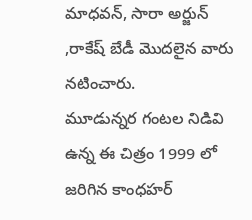మాధవన్, సారా అర్జున్ ,రాకేష్ బేడీ మొదలైన వారు నటించారు.
మూడున్నర గంటల నిడివి ఉన్న ఈ చిత్రం 1999 లో జరిగిన కాంధహర్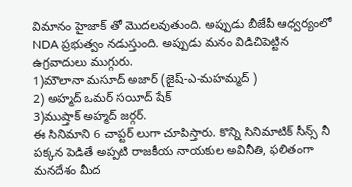విమానం హైజాక్ తో మొదలవుతుంది. అప్పుడు బీజేపీ ఆధ్వర్యంలో NDA ప్రభుత్వం నడుస్తుంది. అప్పుడు మనం విడిచిపెట్టిన ఉగ్రవాదులు ముగ్గురు.
1)మౌలానా మసూద్ అజార్ (జైష్-ఎ-మహమ్మద్ )
2) అహ్మద్ ఒమర్ సయీద్ షేక్
3)ముష్తాక్ అహ్మద్ జర్గర్.
ఈ సినిమాని 6 చాప్టర్ లుగా చూపిస్తారు. కొన్ని సినిమాటిక్ సీన్స్ నీ పక్కన పెడితే అప్పటి రాజకీయ నాయకుల అవినీతి, ఫలితంగా మనదేశం మీద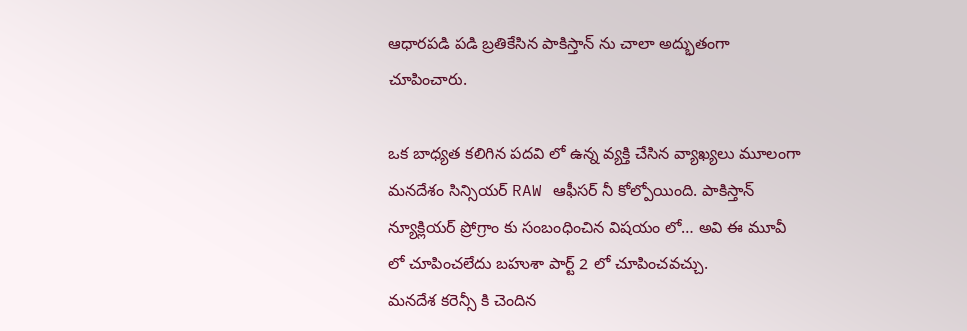ఆధారపడి పడి బ్రతికేసిన పాకిస్తాన్ ను చాలా అద్భుతంగా చూపించారు.

ఒక బాధ్యత కలిగిన పదవి లో ఉన్న వ్యక్తి చేసిన వ్యాఖ్యలు మూలంగా మనదేశం సిన్సియర్ RAW ఆఫీసర్ నీ కోల్పోయింది. పాకిస్తాన్ న్యూక్లియర్ ప్రోగ్రాం కు సంబంధించిన విషయం లో… అవి ఈ మూవీ లో చూపించలేదు బహుశా పార్ట్ 2 లో చూపించవచ్చు.
మనదేశ కరెన్సీ కి చెందిన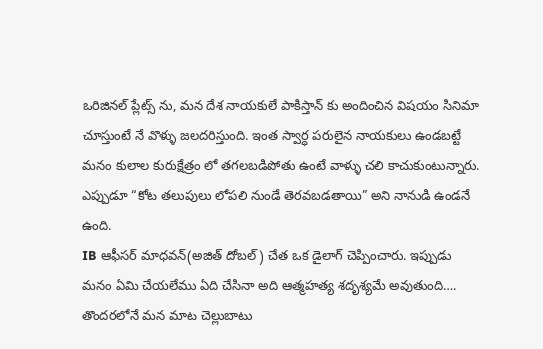ఒరిజినల్ ప్లేట్స్ ను, మన దేశ నాయకులే పాకిస్తాన్ కు అందించిన విషయం సినిమా చూస్తుంటే నే వొళ్ళు జలదరిస్తుంది. ఇంత స్వార్ధ పరులైన నాయకులు ఉండబట్టే మనం కులాల కురుక్షేత్రం లో తగలబడిపోతు ఉంటే వాళ్ళు చలి కాచుకుంటున్నారు. ఎప్పుడూ “కోట తలుపులు లోపలి నుండే తెరవబడతాయి” అని నానుడి ఉండనే ఉంది.
IB ఆఫీసర్ మాధవన్(అజిత్ దోబల్) చేత ఒక డైలాగ్ చెప్పించారు. ఇప్పుడు మనం ఏమి చేయలేము ఏది చేసినా అది ఆత్మహత్య శదృశ్యమే అవుతుంది…. తొందరలోనే మన మాట చెల్లుబాటు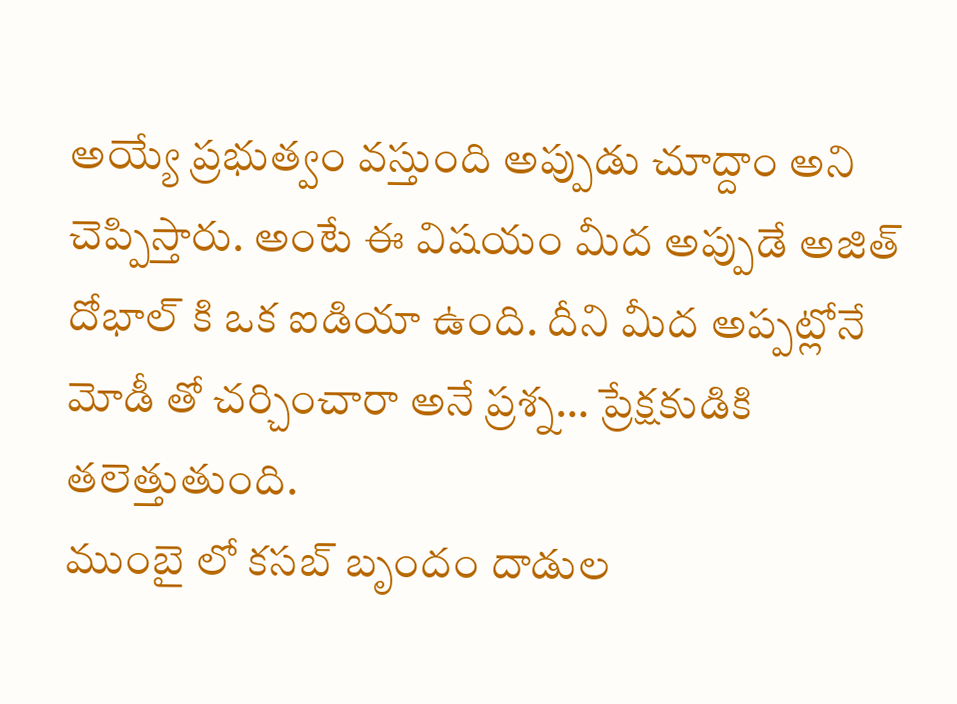అయ్యే ప్రభుత్వం వస్తుంది అప్పుడు చూద్దాం అని చెప్పిస్తారు. అంటే ఈ విషయం మీద అప్పుడే అజిత్ దోభాల్ కి ఒక ఐడియా ఉంది. దీని మీద అప్పట్లోనే మోడీ తో చర్చించారా అనే ప్రశ్న… ప్రేక్షకుడికి తలెత్తుతుంది.
ముంబై లో కసబ్ బృందం దాడుల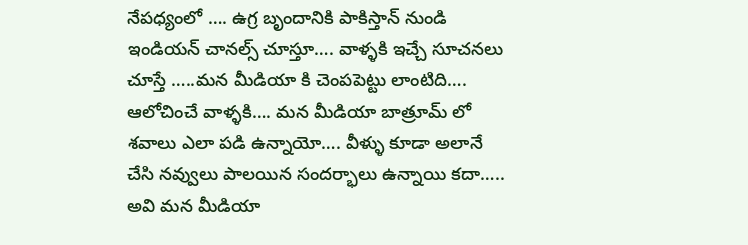నేపధ్యంలో …. ఉగ్ర బృందానికి పాకిస్తాన్ నుండి ఇండియన్ చానల్స్ చూస్తూ…. వాళ్ళకి ఇచ్చే సూచనలు చూస్తే …..మన మీడియా కి చెంపపెట్టు లాంటిది…. ఆలోచించే వాళ్ళకి…. మన మీడియా బాత్రూమ్ లో శవాలు ఎలా పడి ఉన్నాయో…. వీళ్ళు కూడా అలానే చేసి నవ్వులు పాలయిన సందర్భాలు ఉన్నాయి కదా….. అవి మన మీడియా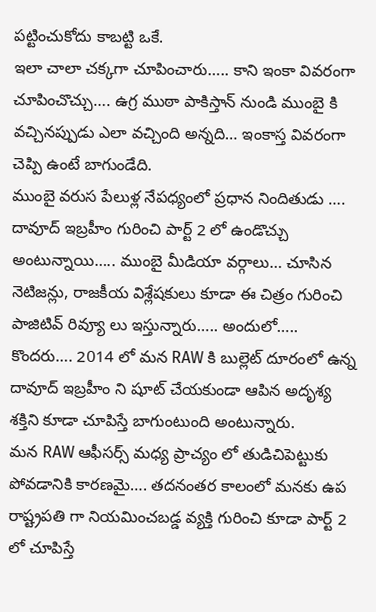పట్టించుకోదు కాబట్టి ఒకే.
ఇలా చాలా చక్కగా చూపించారు….. కాని ఇంకా వివరంగా చూపించొచ్చు…. ఉగ్ర ముఠా పాకిస్తాన్ నుండి ముంబై కి వచ్చినప్పుడు ఎలా వచ్చింది అన్నది… ఇంకాస్త వివరంగా చెప్పి ఉంటే బాగుండేది.
ముంబై వరుస పేలుళ్ల నేపధ్యంలో ప్రధాన నిందితుడు …. దావూద్ ఇబ్రహీం గురించి పార్ట్ 2 లో ఉండొచ్చు అంటున్నాయి….. ముంబై మీడియా వర్గాలు… చూసిన నెటిజన్లు, రాజకీయ విశ్లేషకులు కూడా ఈ చిత్రం గురించి పాజిటివ్ రివ్యూ లు ఇస్తున్నారు….. అందులో….. కొందరు…. 2014 లో మన RAW కి బుల్లెట్ దూరంలో ఉన్న దావూద్ ఇబ్రహీం ని షూట్ చేయకుండా ఆపిన అదృశ్య శక్తిని కూడా చూపిస్తే బాగుంటుంది అంటున్నారు.
మన RAW ఆఫీసర్స్ మధ్య ప్రాచ్యం లో తుడిచిపెట్టుకు పోవడానికి కారణమై…. తదనంతర కాలంలో మనకు ఉప రాష్ట్రపతి గా నియమించబడ్డ వ్యక్తి గురించి కూడా పార్ట్ 2 లో చూపిస్తే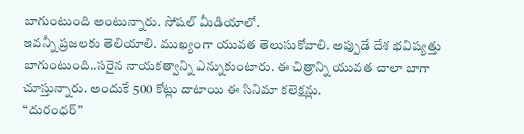బాగుంటుంది అంటున్నారు. సోషల్ మీడియాలో.
ఇవన్నీ ప్రజలకు తెలియాలి. ముఖ్యంగా యువత తెలుసుకోవాలి. అప్పుడే దేశ భవిష్యత్తు బాగుంటుంది..సరైన నాయకత్వాన్ని ఎన్నుకుంటారు. ఈ చిత్రాన్ని యువత చాలా బాగా చూస్తున్నారు. అందుకే 500 కోట్లు దాటాయి ఈ సినిమా కలెక్షన్లు.
“దురంధర్”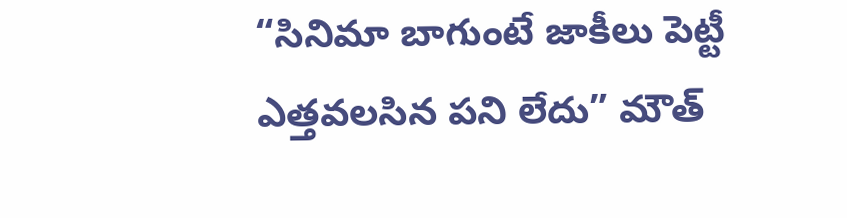“సినిమా బాగుంటే జాకీలు పెట్టీ ఎత్తవలసిన పని లేదు” మౌత్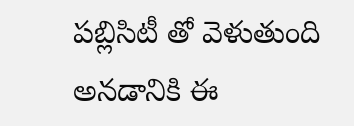పబ్లిసిటీ తో వెళుతుంది అనడానికి ఈ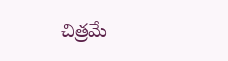చిత్రమే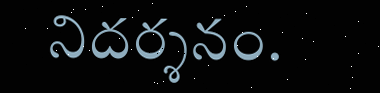నిదర్శనం.